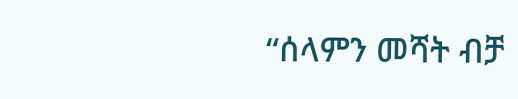“ሰላምን መሻት ብቻ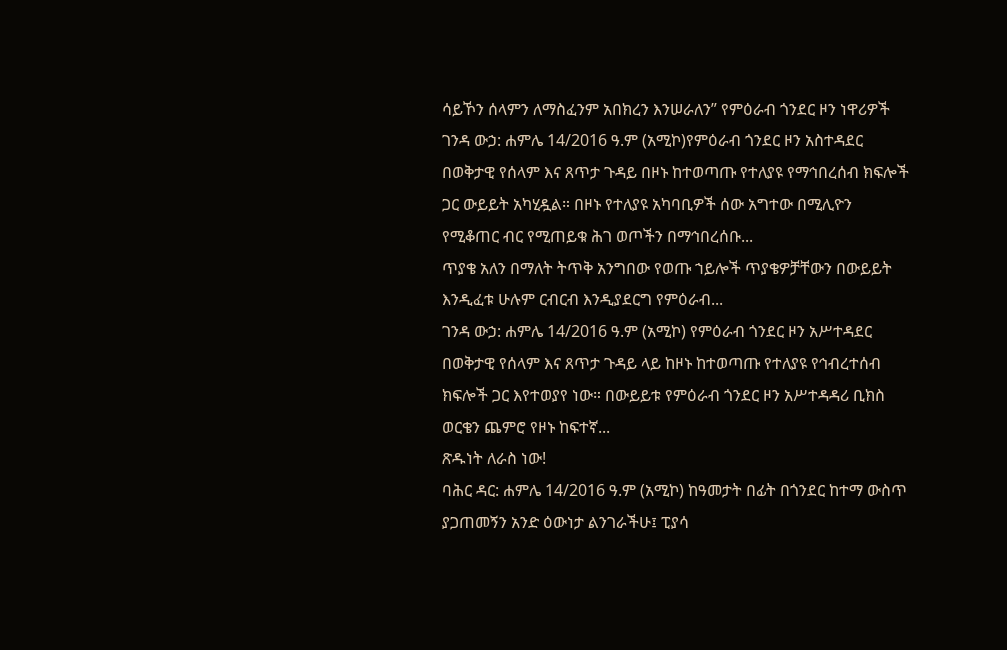ሳይኾን ሰላምን ለማስፈንም አበክረን እንሠራለን” የምዕራብ ጎንደር ዞን ነዋሪዎች
ገንዳ ውኃ: ሐምሌ 14/2016 ዓ.ም (አሚኮ)የምዕራብ ጎንደር ዞን አስተዳደር በወቅታዊ የሰላም እና ጸጥታ ጉዳይ በዞኑ ከተወጣጡ የተለያዩ የማኅበረሰብ ክፍሎች ጋር ውይይት አካሂዷል። በዞኑ የተለያዩ አካባቢዎች ሰው አግተው በሚሊዮን የሚቆጠር ብር የሚጠይቁ ሕገ ወጦችን በማኅበረሰቡ...
ጥያቄ አለን በማለት ትጥቅ አንግበው የወጡ ኀይሎች ጥያቄዎቻቸውን በውይይት እንዲፈቱ ሁሉም ርብርብ እንዲያደርግ የምዕራብ...
ገንዳ ውኃ: ሐምሌ 14/2016 ዓ.ም (አሚኮ) የምዕራብ ጎንደር ዞን አሥተዳደር በወቅታዊ የሰላም እና ጸጥታ ጉዳይ ላይ ከዞኑ ከተወጣጡ የተለያዩ የኅብረተሰብ ክፍሎች ጋር እየተወያየ ነው። በውይይቱ የምዕራብ ጎንደር ዞን አሥተዳዳሪ ቢክስ ወርቄን ጨምሮ የዞኑ ከፍተኛ...
ጽዱነት ለራስ ነው!
ባሕር ዳር: ሐምሌ 14/2016 ዓ.ም (አሚኮ) ከዓመታት በፊት በጎንደር ከተማ ውስጥ ያጋጠመኝን አንድ ዕውነታ ልንገራችሁ፤ ፒያሳ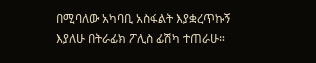በሚባለው አካባቢ አስፋልት እያቋረጥኩኝ እያለሁ በትራፊክ ፖሊስ ፊሽካ ተጠራሁ።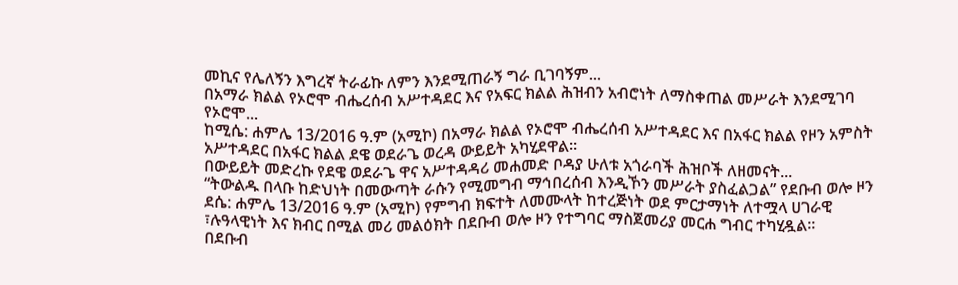መኪና የሌለኝን እግረኛ ትራፊኩ ለምን እንደሚጠራኝ ግራ ቢገባኝም...
በአማራ ክልል የኦሮሞ ብሔረሰብ አሥተዳደር እና የአፍር ክልል ሕዝብን አብሮነት ለማስቀጠል መሥራት እንደሚገባ የኦሮሞ...
ከሚሴ: ሐምሌ 13/2016 ዓ.ም (አሚኮ) በአማራ ክልል የኦሮሞ ብሔረሰብ አሥተዳደር እና በአፋር ክልል የዞን አምስት አሥተዳደር በአፋር ክልል ደዌ ወደራጌ ወረዳ ውይይት አካሂደዋል።
በውይይት መድረኩ የደዌ ወደራጌ ዋና አሥተዳዳሪ መሐመድ ቦዳያ ሁለቱ አጎራባች ሕዝቦች ለዘመናት...
“ትውልዱ በላቡ ከድህነት በመውጣት ራሱን የሚመግብ ማኅበረሰብ እንዲኾን መሥራት ያስፈልጋል” የደቡብ ወሎ ዞን
ደሴ: ሐምሌ 13/2016 ዓ.ም (አሚኮ) የምግብ ክፍተት ለመሙላት ከተረጅነት ወደ ምርታማነት ለተሟላ ሀገራዊ ፣ሉዓላዊነት እና ክብር በሚል መሪ መልዕክት በደቡብ ወሎ ዞን የተግባር ማስጀመሪያ መርሐ ግብር ተካሂዷል፡፡
በደቡብ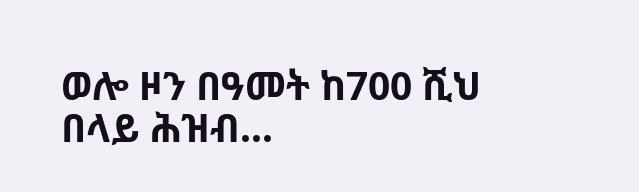ወሎ ዞን በዓመት ከ700 ሺህ በላይ ሕዝብ...